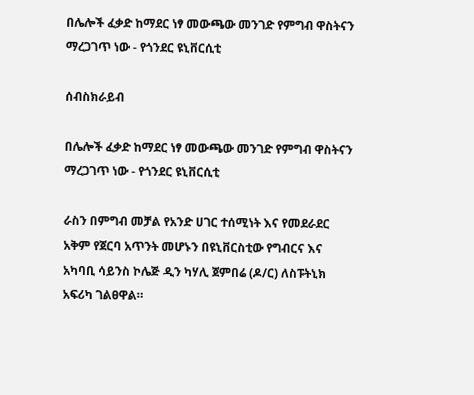በሌሎች ፈቃድ ከማደር ነፃ መውጫው መንገድ የምግብ ዋስትናን ማረጋገጥ ነው - የጎንደር ዩኒቨርሲቲ

ሰብስክራይብ

በሌሎች ፈቃድ ከማደር ነፃ መውጫው መንገድ የምግብ ዋስትናን ማረጋገጥ ነው - የጎንደር ዩኒቨርሲቲ

ራስን በምግብ መቻል የአንድ ሀገር ተሰሚነት እና የመደራደር አቅም የጀርባ አጥንት መሆኑን በዩኒቨርስቲው የግብርና እና አካባቢ ሳይንስ ኮሌጅ ዲን ካሃሊ ጀምበሬ (ዶ/ር) ለስፑትኒክ አፍሪካ ገልፀዋል።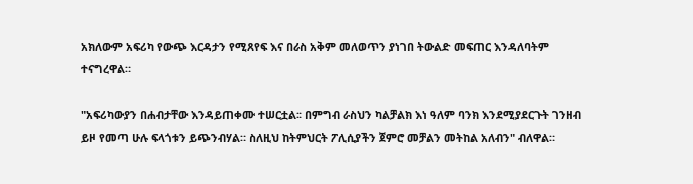አክለውም አፍሪካ የውጭ እርዳታን የሚጸየፍ እና በራስ አቅም መለወጥን ያነገበ ትውልድ መፍጠር እንዳለባትም ተናግረዋል።

"አፍሪካውያን በሐብታቸው እንዳይጠቀሙ ተሠርቷል። በምግብ ራስህን ካልቻልክ እነ ዓለም ባንክ እንደሚያደርጉት ገንዘብ ይዞ የመጣ ሁሉ ፍላጎቱን ይጭንብሃል። ስለዚህ ከትምህርት ፖሊሲያችን ጀምሮ መቻልን መትከል አለብን" ብለዋል።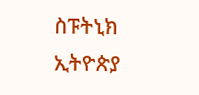ስፑትኒክ ኢትዮጵያ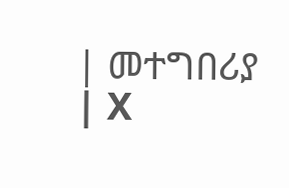| መተግበሪያ | X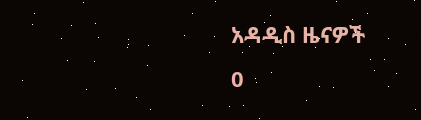አዳዲስ ዜናዎች
0